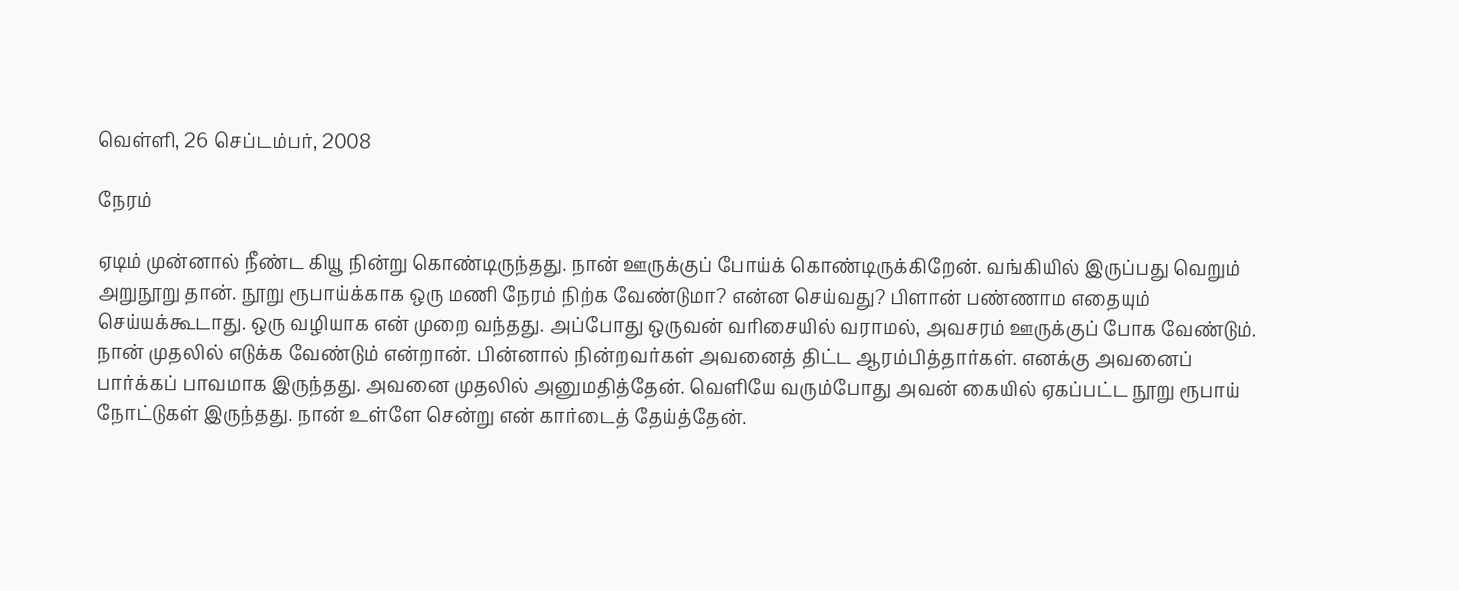வெள்ளி, 26 செப்டம்பர், 2008

நேரம்

ஏடிம் முன்னால் நீண்ட கியூ நின்று கொண்டிருந்தது. நான் ஊருக்குப் போய்க் கொண்டிருக்கிறேன். வங்கியில் இருப்பது வெறும் அறுநூறு தான். நூறு ரூபாய்க்காக ஒரு மணி நேரம் நிற்க வேண்டுமா? என்ன செய்வது? பிளான் பண்ணாம எதையும் செய்யக்கூடாது. ஒரு வழியாக என் முறை வந்தது. அப்போது ஒருவன் வரிசையில் வராமல், அவசரம் ஊருக்குப் போக வேண்டும். நான் முதலில் எடுக்க வேண்டும் என்றான். பின்னால் நின்றவர்கள் அவனைத் திட்ட ஆரம்பித்தார்கள். எனக்கு அவனைப் பார்க்கப் பாவமாக இருந்தது. அவனை முதலில் அனுமதித்தேன். வெளியே வரும்போது அவன் கையில் ஏகப்பட்ட நூறு ரூபாய் நோட்டுகள் இருந்தது. நான் உள்ளே சென்று என் கார்டைத் தேய்த்தேன்.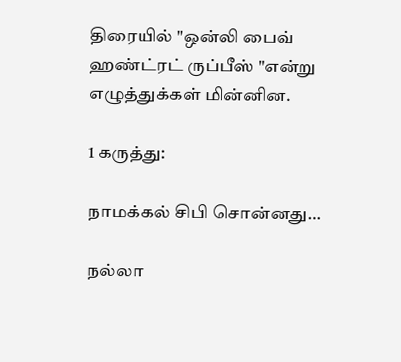திரையில் "ஒன்லி பைவ் ஹண்ட்ரட் ருப்பீஸ் "என்று எழுத்துக்கள் மின்னின.

1 கருத்து:

நாமக்கல் சிபி சொன்னது…

நல்லா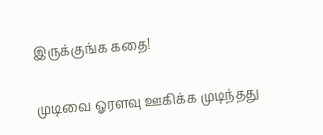இருக்குங்க கதை!

முடிவை ஓரளவு ஊகிக்க முடிந்தது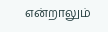என்றாலும்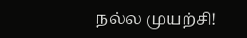நல்ல முயற்சி!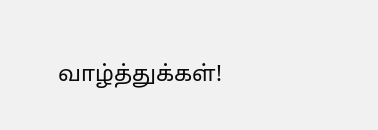வாழ்த்துக்கள்!